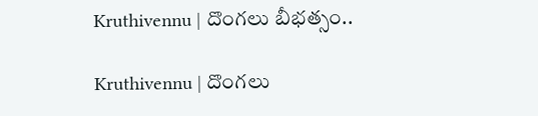Kruthivennu | దొంగలు బీభత్సం..

Kruthivennu | దొంగలు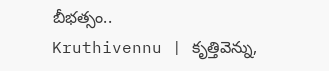బీభత్సం..
Kruthivennu | కృత్తివెన్ను,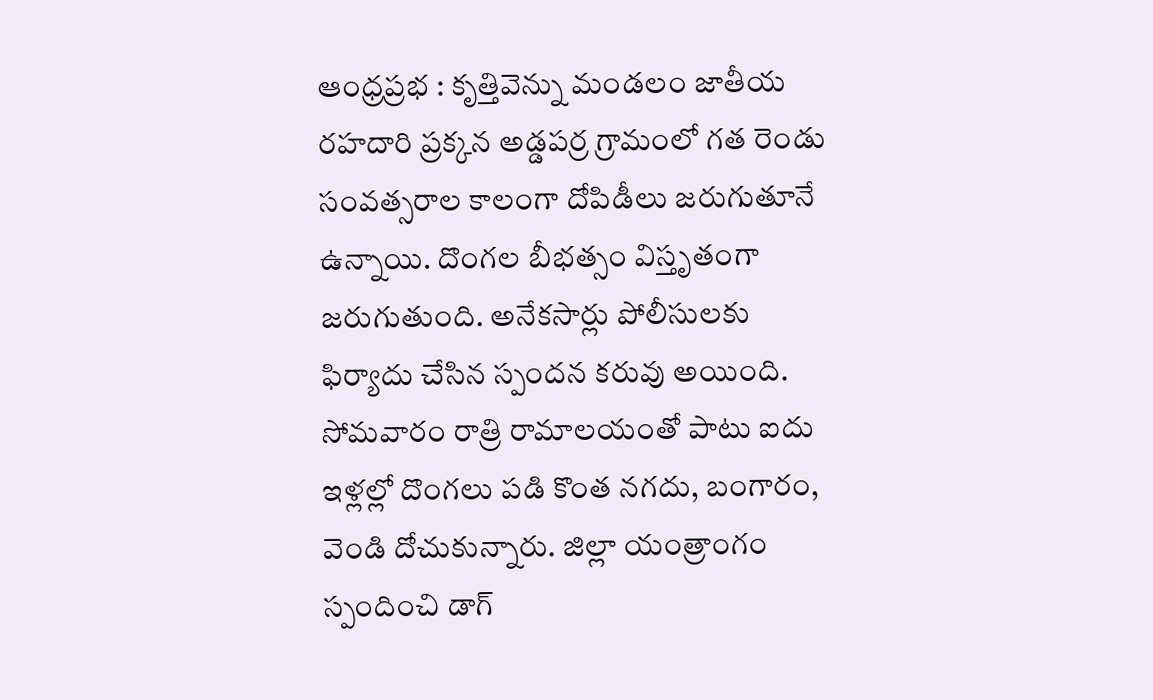ఆంధ్రప్రభ : కృత్తివెన్ను మండలం జాతీయ రహదారి ప్రక్కన అడ్డపర్ర గ్రామంలో గత రెండు సంవత్సరాల కాలంగా దోపిడీలు జరుగుతూనే ఉన్నాయి. దొంగల బీభత్సం విస్తృతంగా జరుగుతుంది. అనేకసార్లు పోలీసులకు ఫిర్యాదు చేసిన స్పందన కరువు అయింది. సోమవారం రాత్రి రామాలయంతో పాటు ఐదు ఇళ్లల్లో దొంగలు పడి కొంత నగదు, బంగారం, వెండి దోచుకున్నారు. జిల్లా యంత్రాంగం స్పందించి డాగ్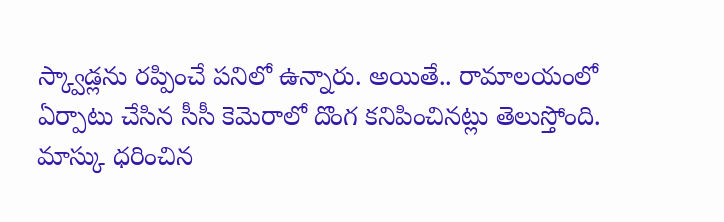స్క్వాడ్లను రప్పించే పనిలో ఉన్నారు. అయితే.. రామాలయంలో ఏర్పాటు చేసిన సీసీ కెమెరాలో దొంగ కనిపించినట్లు తెలుస్తోంది. మాస్కు ధరించిన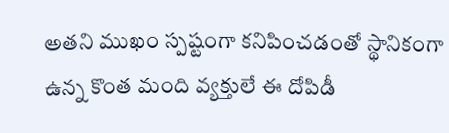అతని ముఖం స్పష్టంగా కనిపించడంతో స్థానికంగా ఉన్న కొంత మంది వ్యక్తులే ఈ దోపిడీ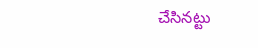చేసినట్టు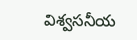విశ్వసనీయ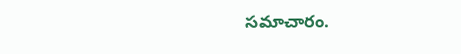సమాచారం.